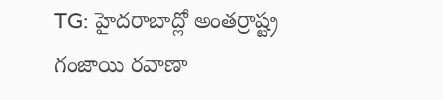TG: హైదరాబాద్లో అంతర్రాష్ట్ర గంజాయి రవాణా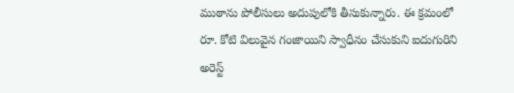ముఠాను పోలీసులు అదుపులోకి తీసుకున్నారు. ఈ క్రమంలో రూ. కోటి విలువైన గంజాయిని స్వాధీనం చేసుకుని ఐదుగురిని అరెస్ట్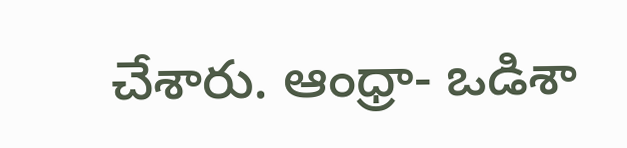చేశారు. ఆంధ్రా- ఒడిశా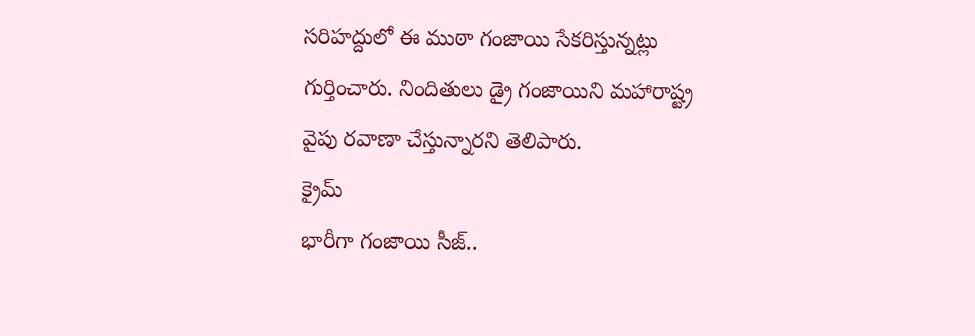సరిహద్దులో ఈ ముఠా గంజాయి సేకరిస్తున్నట్లు గుర్తించారు. నిందితులు డ్రై గంజాయిని మహారాష్ట్ర వైపు రవాణా చేస్తున్నారని తెలిపారు.
క్రైమ్
భారీగా గంజాయి సీజ్..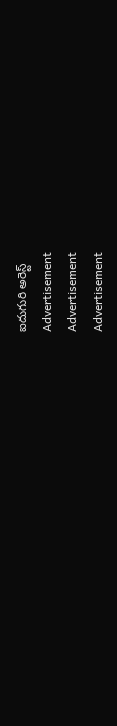ఐదుగురి అరెస్ట్
Advertisement
Advertisement
Advertisement